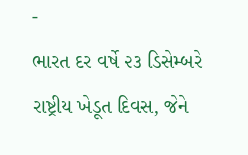-
ભારત દર વર્ષે ૨૩ ડિસેમ્બરે રાષ્ટ્રીય ખેડૂત દિવસ, જેને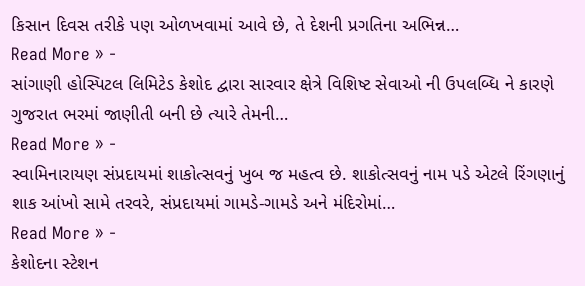કિસાન દિવસ તરીકે પણ ઓળખવામાં આવે છે, તે દેશની પ્રગતિના અભિન્ન…
Read More » -
સાંગાણી હોસ્પિટલ લિમિટેડ કેશોદ દ્વારા સારવાર ક્ષેત્રે વિશિષ્ટ સેવાઓ ની ઉપલબ્ધિ ને કારણે ગુજરાત ભરમાં જાણીતી બની છે ત્યારે તેમની…
Read More » -
સ્વામિનારાયણ સંપ્રદાયમાં શાકોત્સવનું ખુબ જ મહત્વ છે. શાકોત્સવનું નામ પડે એટલે રિંગણાનું શાક આંખો સામે તરવરે, સંપ્રદાયમાં ગામડે-ગામડે અને મંદિરોમાં…
Read More » -
કેશોદના સ્ટેશન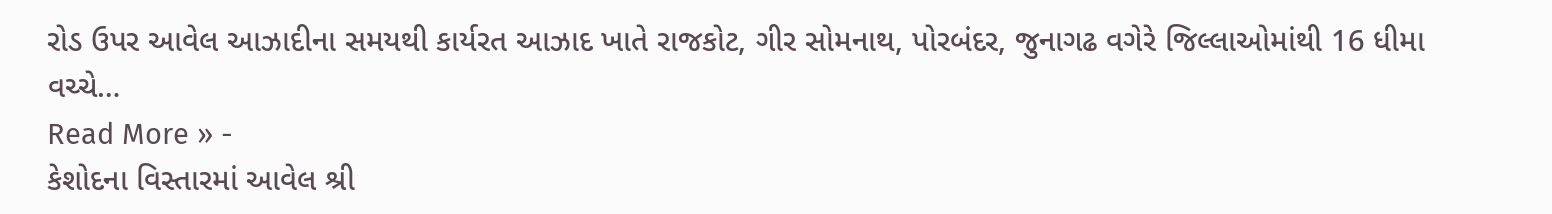રોડ ઉપર આવેલ આઝાદીના સમયથી કાર્યરત આઝાદ ખાતે રાજકોટ, ગીર સોમનાથ, પોરબંદર, જુનાગઢ વગેરે જિલ્લાઓમાંથી 16 ધીમા વચ્ચે…
Read More » -
કેશોદના વિસ્તારમાં આવેલ શ્રી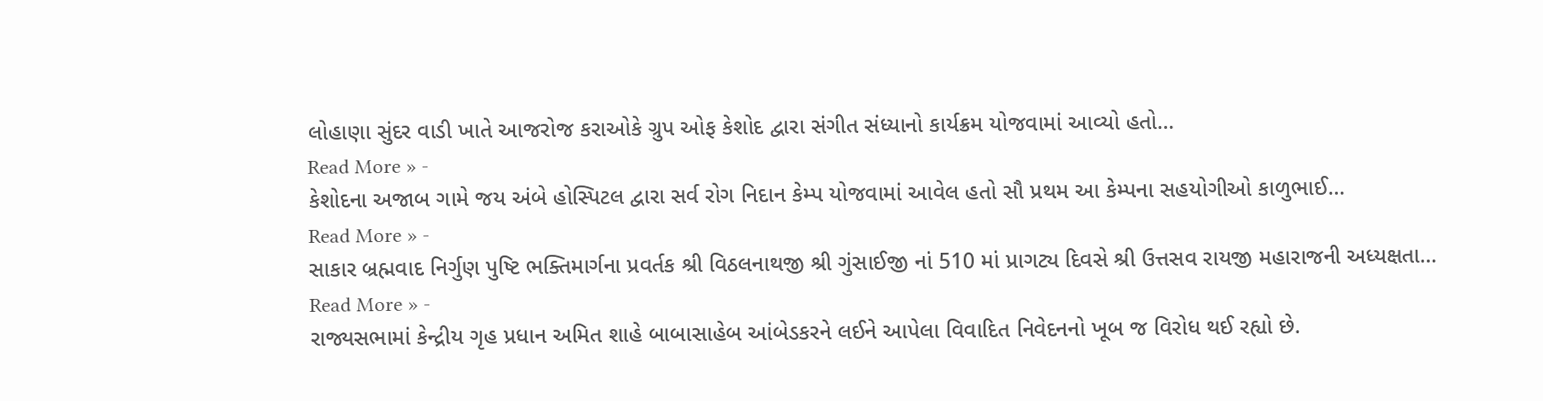લોહાણા સુંદર વાડી ખાતે આજરોજ કરાઓકે ગ્રુપ ઓફ કેશોદ દ્વારા સંગીત સંધ્યાનો કાર્યક્રમ યોજવામાં આવ્યો હતો…
Read More » -
કેશોદના અજાબ ગામે જય અંબે હોસ્પિટલ દ્વારા સર્વ રોગ નિદાન કેમ્પ યોજવામાં આવેલ હતો સૌ પ્રથમ આ કેમ્પના સહયોગીઓ કાળુભાઈ…
Read More » -
સાકાર બ્રહ્મવાદ નિર્ગુણ પુષ્ટિ ભક્તિમાર્ગના પ્રવર્તક શ્રી વિઠલનાથજી શ્રી ગુંસાઈજી નાં 510 માં પ્રાગટ્ય દિવસે શ્રી ઉત્તસવ રાયજી મહારાજની અધ્યક્ષતા…
Read More » -
રાજ્યસભામાં કેન્દ્રીય ગૃહ પ્રધાન અમિત શાહે બાબાસાહેબ આંબેડકરને લઈને આપેલા વિવાદિત નિવેદનનો ખૂબ જ વિરોધ થઈ રહ્યો છે.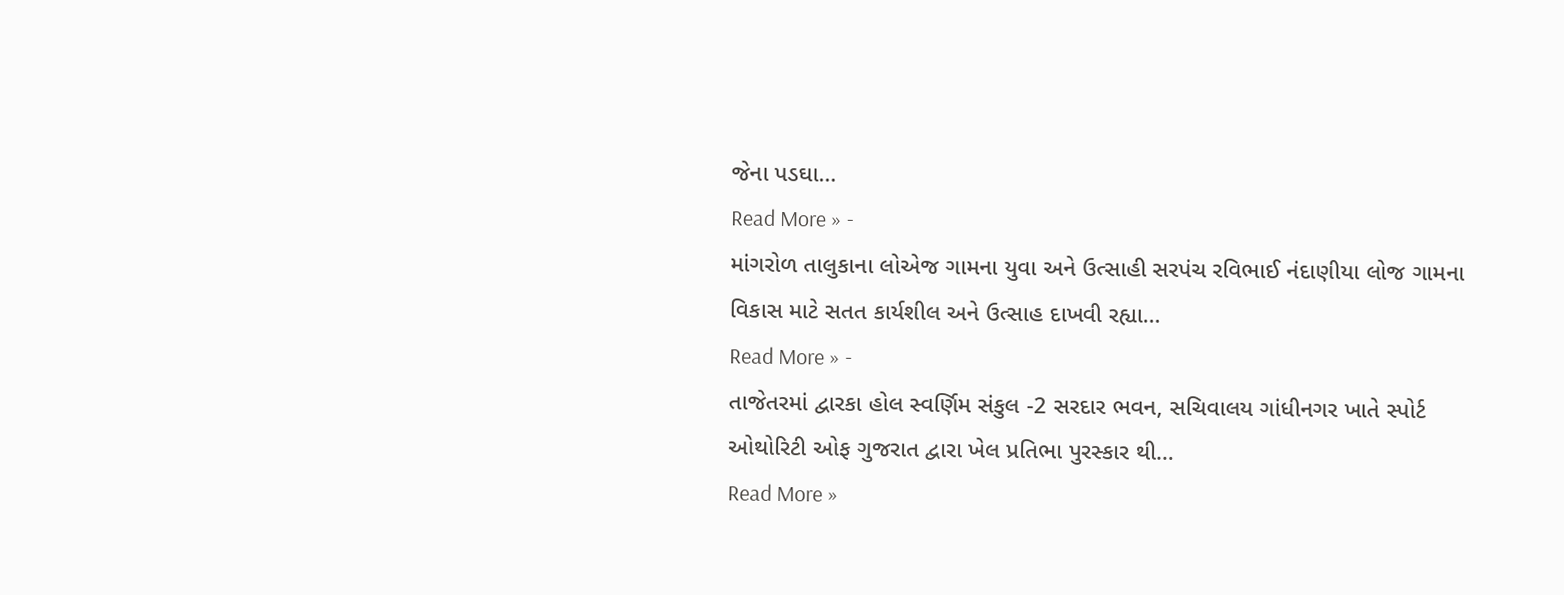જેના પડઘા…
Read More » -
માંગરોળ તાલુકાના લોએજ ગામના યુવા અને ઉત્સાહી સરપંચ રવિભાઈ નંદાણીયા લોજ ગામના વિકાસ માટે સતત કાર્યશીલ અને ઉત્સાહ દાખવી રહ્યા…
Read More » -
તાજેતરમાં દ્વારકા હોલ સ્વર્ણિમ સંકુલ -2 સરદાર ભવન, સચિવાલય ગાંધીનગર ખાતે સ્પોર્ટ ઓથોરિટી ઓફ ગુજરાત દ્વારા ખેલ પ્રતિભા પુરસ્કાર થી…
Read More »